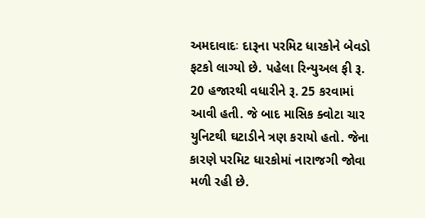અમદાવાદઃ દારૂના પરમિટ ધારકોને બેવડો ફટકો લાગ્યો છે. પહેલા રિન્યુઅલ ફી રૂ. 20 હજારથી વધારીને રૂ. 25 કરવામાં આવી હતી. જે બાદ માસિક ક્વોટા ચાર યુનિટથી ઘટાડીને ત્રણ કરાયો હતો. જેના કારણે પરમિટ ધારકોમાં નારાજગી જોવા મળી રહી છે.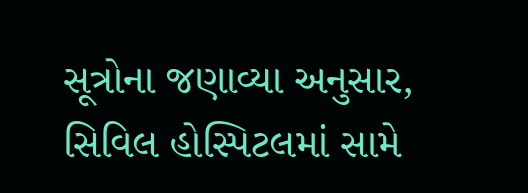સૂત્રોના જણાવ્યા અનુસાર, સિવિલ હોસ્પિટલમાં સામે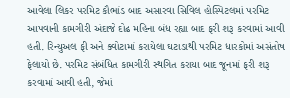આવેલા લિકર પરમિટ કૌભાંડ બાદ અસારવા સિવિલ હોસ્પિટલમાં પરમિટ આપવાની કામગીરી અંદાજે દોઢ મહિના બંધ રહ્યા બાદ ફરી શરૂ કરવામાં આવી હતી. રિન્યુઅલ ફી અને ક્વોટામાં કરાયેલા ઘટાડાથી પરમિટ ધારકોમાં અસંતોષ ફેલાયો છે. પરમિટ સંબંધિત કામગીરી સ્થગિત કરાયા બાદ જૂનમાં ફરી શરૂ કરવામાં આવી હતી, જેમાં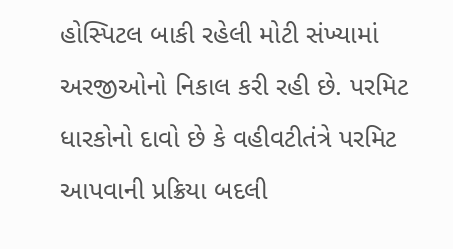હોસ્પિટલ બાકી રહેલી મોટી સંખ્યામાં અરજીઓનો નિકાલ કરી રહી છે. પરમિટ ધારકોનો દાવો છે કે વહીવટીતંત્રે પરમિટ આપવાની પ્રક્રિયા બદલી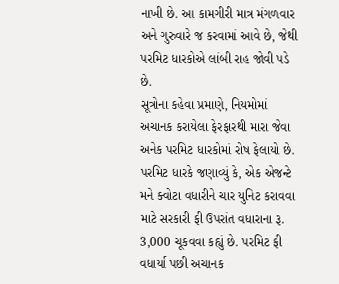નાખી છે. આ કામગીરી માત્ર મંગળવાર અને ગુરુવારે જ કરવામાં આવે છે, જેથી પરમિટ ધારકોએ લાંબી રાહ જોવી પડે છે.
સૂત્રોના કહેવા પ્રમાણે, નિયમોમાં અચાનક કરાયેલા ફેરફારથી મારા જેવા અનેક પરમિટ ધારકોમાં રોષ ફેલાયો છે. પરમિટ ધારકે જણાવ્યું કે, એક એજન્ટે મને ક્વોટા વધારીને ચાર યુનિટ કરાવવા માટે સરકારી ફી ઉપરાંત વધારાના રૂ. 3,000 ચૂકવવા કહ્યું છે. પરમિટ ફી વધાર્યા પછી અચાનક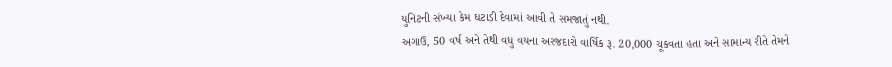યુનિટની સંખ્યા કેમ ઘટાડી દેવામાં આવી તે સમજાતું નથી.
અગાઉ, 50 વર્ષ અને તેથી વધુ વયના અરજદારો વાર્ષિક રૂ. 20,000 ચૂકવતા હતા અને સામાન્ય રીતે તેમને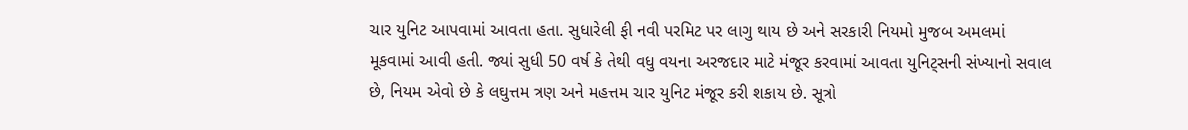ચાર યુનિટ આપવામાં આવતા હતા. સુધારેલી ફી નવી પરમિટ પર લાગુ થાય છે અને સરકારી નિયમો મુજબ અમલમાં મૂકવામાં આવી હતી. જ્યાં સુધી 50 વર્ષ કે તેથી વધુ વયના અરજદાર માટે મંજૂર કરવામાં આવતા યુનિટ્સની સંખ્યાનો સવાલ છે, નિયમ એવો છે કે લઘુત્તમ ત્રણ અને મહત્તમ ચાર યુનિટ મંજૂર કરી શકાય છે. સૂત્રો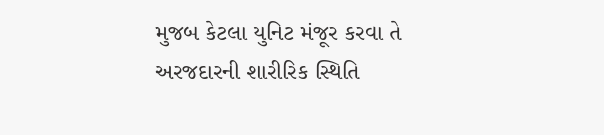મુજબ કેટલા યુનિટ મંજૂર કરવા તે અરજદારની શારીરિક સ્થિતિ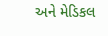અને મેડિકલ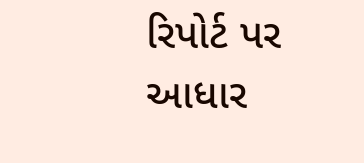રિપોર્ટ પર આધાર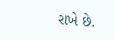રાખે છે.